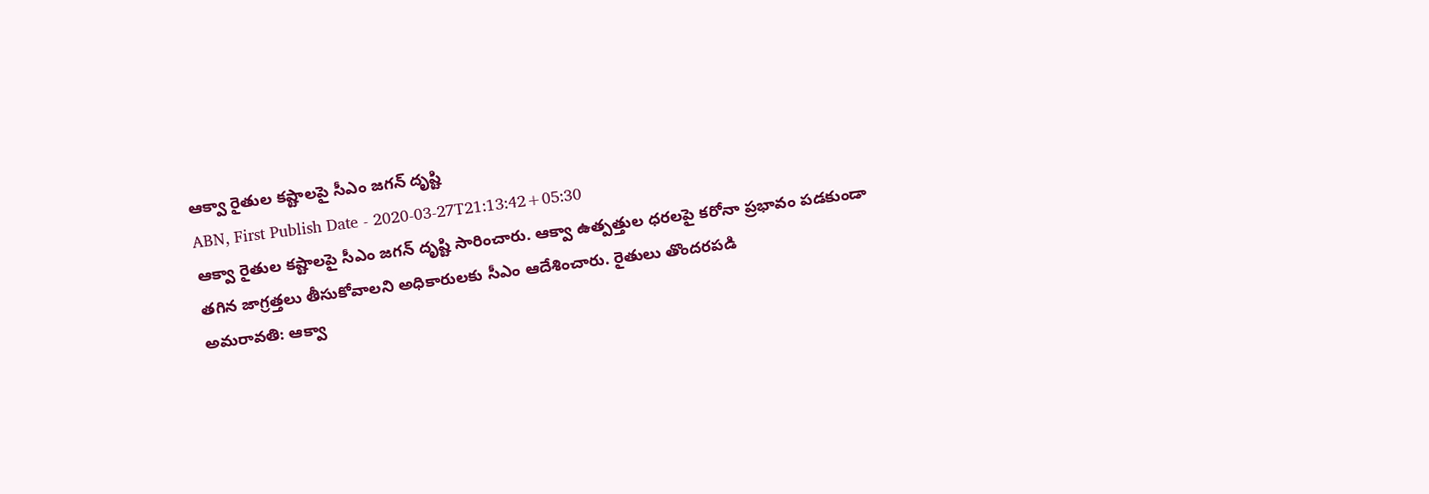ఆక్వా రైతుల కష్టాలపై సీఎం జగన్ దృష్టి
ABN, First Publish Date - 2020-03-27T21:13:42+05:30
ఆక్వా రైతుల కష్టాలపై సీఎం జగన్ దృష్టి సారించారు. ఆక్వా ఉత్పత్తుల ధరలపై కరోనా ప్రభావం పడకుండా తగిన జాగ్రత్తలు తీసుకోవాలని అధికారులకు సీఎం ఆదేశించారు. రైతులు తొందరపడి
అమరావతి: ఆక్వా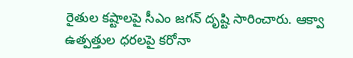రైతుల కష్టాలపై సీఎం జగన్ దృష్టి సారించారు. ఆక్వా ఉత్పత్తుల ధరలపై కరోనా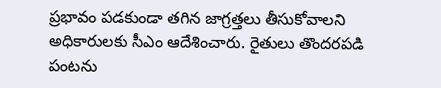ప్రభావం పడకుండా తగిన జాగ్రత్తలు తీసుకోవాలని అధికారులకు సీఎం ఆదేశించారు. రైతులు తొందరపడి పంటను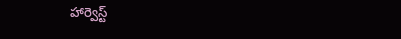హార్వెస్ట్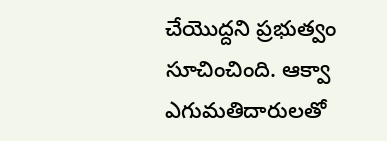చేయొద్దని ప్రభుత్వం సూచించింది. ఆక్వా ఎగుమతిదారులతో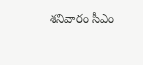శనివారం సీఎం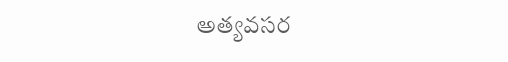అత్యవసర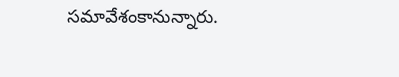సమావేశంకానున్నారు.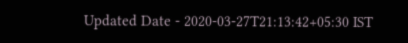Updated Date - 2020-03-27T21:13:42+05:30 IST